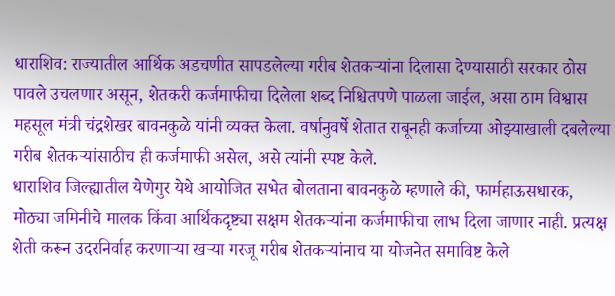धाराशिव: राज्यातील आर्थिक अडचणीत सापडलेल्या गरीब शेतकऱ्यांना दिलासा देण्यासाठी सरकार ठोस पावले उचलणार असून, शेतकरी कर्जमाफीचा दिलेला शब्द निश्चितपणे पाळला जाईल, असा ठाम विश्वास महसूल मंत्री चंद्रशेखर बावनकुळे यांनी व्यक्त केला. वर्षानुवर्षे शेतात राबूनही कर्जाच्या ओझ्याखाली दबलेल्या गरीब शेतकऱ्यांसाठीच ही कर्जमाफी असेल, असे त्यांनी स्पष्ट केले.
धाराशिव जिल्ह्यातील येणेगुर येथे आयोजित सभेत बोलताना बावनकुळे म्हणाले की, फार्महाऊसधारक, मोठ्या जमिनीचे मालक किंवा आर्थिकदृष्ट्या सक्षम शेतकऱ्यांना कर्जमाफीचा लाभ दिला जाणार नाही. प्रत्यक्ष शेती करून उदरनिर्वाह करणाऱ्या खऱ्या गरजू गरीब शेतकऱ्यांनाच या योजनेत समाविष्ट केले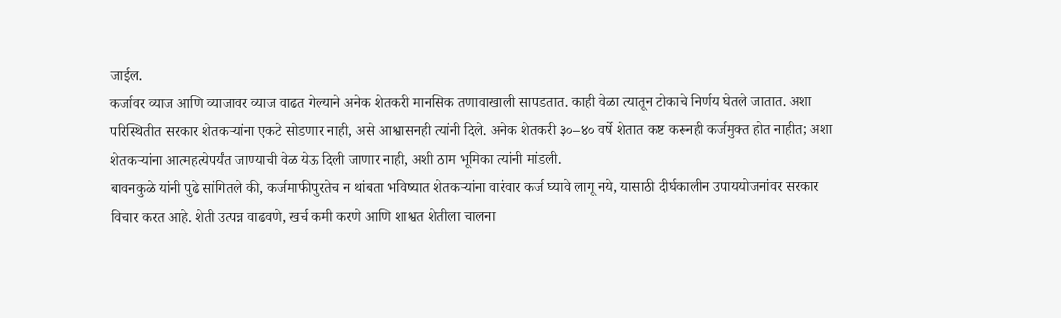जाईल.
कर्जावर व्याज आणि व्याजावर व्याज वाढत गेल्याने अनेक शेतकरी मानसिक तणावाखाली सापडतात. काही वेळा त्यातून टोकाचे निर्णय घेतले जातात. अशा परिस्थितीत सरकार शेतकऱ्यांना एकटे सोडणार नाही, असे आश्वासनही त्यांनी दिले. अनेक शेतकरी ३०–४० वर्षे शेतात कष्ट करूनही कर्जमुक्त होत नाहीत; अशा शेतकऱ्यांना आत्महत्येपर्यंत जाण्याची वेळ येऊ दिली जाणार नाही, अशी ठाम भूमिका त्यांनी मांडली.
बावनकुळे यांनी पुढे सांगितले की, कर्जमाफीपुरतेच न थांबता भविष्यात शेतकऱ्यांना वारंवार कर्ज घ्यावे लागू नये, यासाठी दीर्घकालीन उपाययोजनांवर सरकार विचार करत आहे. शेती उत्पन्न वाढवणे, खर्च कमी करणे आणि शाश्वत शेतीला चालना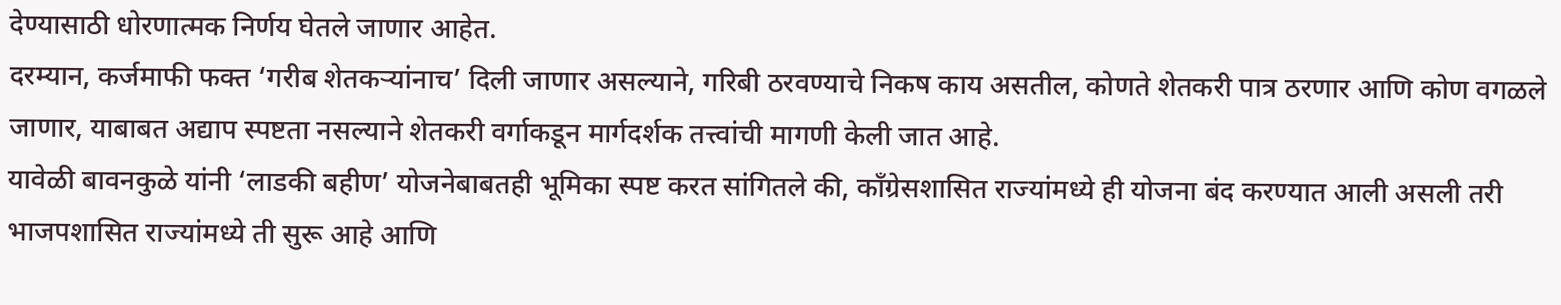देण्यासाठी धोरणात्मक निर्णय घेतले जाणार आहेत.
दरम्यान, कर्जमाफी फक्त ‘गरीब शेतकऱ्यांनाच’ दिली जाणार असल्याने, गरिबी ठरवण्याचे निकष काय असतील, कोणते शेतकरी पात्र ठरणार आणि कोण वगळले जाणार, याबाबत अद्याप स्पष्टता नसल्याने शेतकरी वर्गाकडून मार्गदर्शक तत्त्वांची मागणी केली जात आहे.
यावेळी बावनकुळे यांनी ‘लाडकी बहीण’ योजनेबाबतही भूमिका स्पष्ट करत सांगितले की, काँग्रेसशासित राज्यांमध्ये ही योजना बंद करण्यात आली असली तरी भाजपशासित राज्यांमध्ये ती सुरू आहे आणि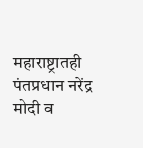महाराष्ट्रातही पंतप्रधान नरेंद्र मोदी व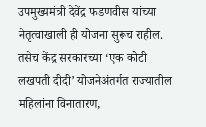उपमुख्यमंत्री देवेंद्र फडणवीस यांच्या नेतृत्वाखाली ही योजना सुरूच राहील. तसेच केंद्र सरकारच्या ‘एक कोटी लखपती दीदी’ योजनेअंतर्गत राज्यातील महिलांना विनातारण,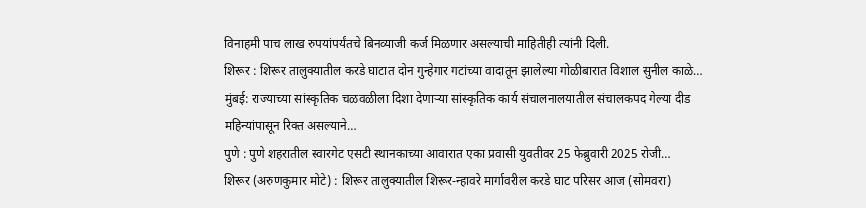विनाहमी पाच लाख रुपयांपर्यंतचे बिनव्याजी कर्ज मिळणार असल्याची माहितीही त्यांनी दिली.
शिरूर : शिरूर तालुक्यातील करडे घाटात दोन गुन्हेगार गटांच्या वादातून झालेल्या गोळीबारात विशाल सुनील काळे…
मुंबई: राज्याच्या सांस्कृतिक चळवळीला दिशा देणाऱ्या सांस्कृतिक कार्य संचालनालयातील संचालकपद गेल्या दीड महिन्यांपासून रिक्त असल्याने…
पुणे : पुणे शहरातील स्वारगेट एसटी स्थानकाच्या आवारात एका प्रवासी युवतीवर 25 फेब्रुवारी 2025 रोजी…
शिरूर (अरुणकुमार मोटे) : शिरूर तालुक्यातील शिरूर-न्हावरे मार्गावरील करडे घाट परिसर आज (सोमवरा)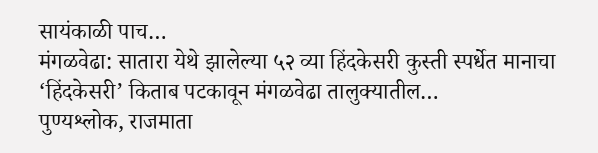सायंकाळी पाच…
मंगळवेढा: सातारा येथे झालेल्या ५२ व्या हिंदकेसरी कुस्ती स्पर्धेत मानाचा ‘हिंदकेसरी’ किताब पटकावून मंगळवेढा तालुक्यातील…
पुण्यश्लोक, राजमाता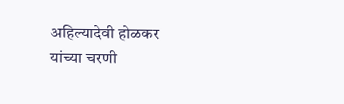अहिल्यादेवी होळकर यांच्या चरणी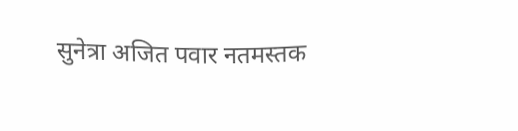सुनेत्रा अजित पवार नतमस्तक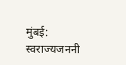मुंबई: स्वराज्यजननी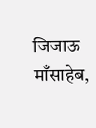जिजाऊ माँसाहेब,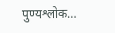पुण्यश्लोक…